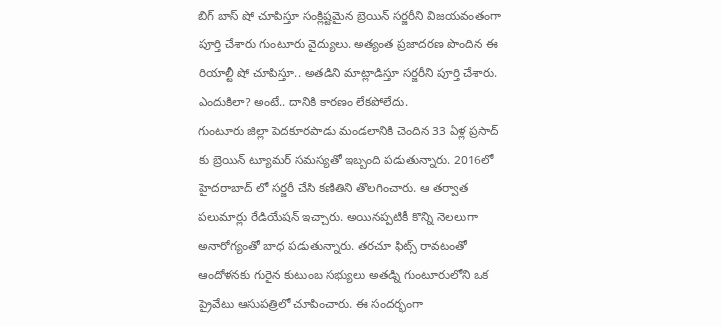బిగ్ బాస్ షో చూపిస్తూ సంక్లిష్టమైన బ్రెయిన్ సర్జరీని విజయవంతంగా పూర్తి చేశారు గుంటూరు వైద్యులు. అత్యంత ప్రజాదరణ పొందిన ఈ రియాల్టీ షో చూపిస్తూ.. అతడిని మాట్లాడిస్తూ సర్జరీని పూర్తి చేశారు. ఎందుకిలా? అంటే.. దానికి కారణం లేకపోలేదు.
గుంటూరు జిల్లా పెదకూరపాడు మండలానికి చెందిన 33 ఏళ్ల ప్రసాద్ కు బ్రెయిన్ ట్యూమర్ సమస్యతో ఇబ్బంది పడుతున్నారు. 2016లో హైదరాబాద్ లో సర్జరీ చేసి కణితిని తొలగించారు. ఆ తర్వాత పలుమార్లు రేడియేషన్ ఇచ్చారు. అయినప్పటికీ కొన్ని నెలలుగా అనారోగ్యంతో బాధ పడుతున్నారు. తరచూ ఫిట్స్ రావటంతో ఆందోళనకు గురైన కుటుంబ సభ్యులు అతడ్ని గుంటూరులోని ఒక ప్రైవేటు ఆసుపత్రిలో చూపించారు. ఈ సందర్భంగా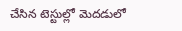చేసిన టెస్టుల్లో మెదడులో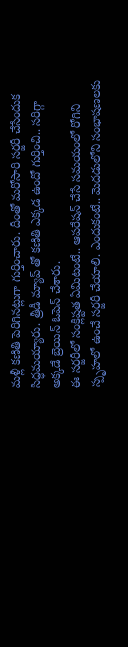మళ్లీ కణితి పెరిగినట్లుగా గుర్తించారు. దీంతో మరోసారి సర్జరీ చేసేందుక సిద్ధమయ్యారు. త్రీడీ మ్యాప్ తో కణితి ఎక్కడ ఉందో గుర్తించి.. సరిగ్గా అక్కడే బ్రెయిన్ ఓపెన్ చేశారు.
ఈ సర్జరీలో సంక్లిష్టత ఏమిటంటే.. ఆపరేషన్ చేసే సమయంలో రోగిని స్పృహలో ఉంచే సర్జరీ చేయాలి. ఎందుకంటే.. మెదడులోని సంభాషణలకు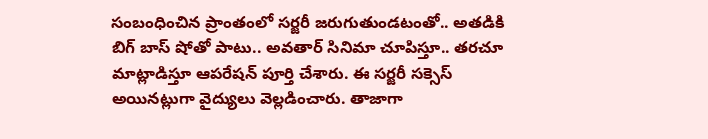సంబంధించిన ప్రాంతంలో సర్జరీ జరుగుతుండటంతో.. అతడికి బిగ్ బాస్ షోతో పాటు.. అవతార్ సినిమా చూపిస్తూ.. తరచూ మాట్లాడిస్తూ ఆపరేషన్ పూర్తి చేశారు. ఈ సర్జరీ సక్సెస్ అయినట్లుగా వైద్యులు వెల్లడించారు. తాజాగా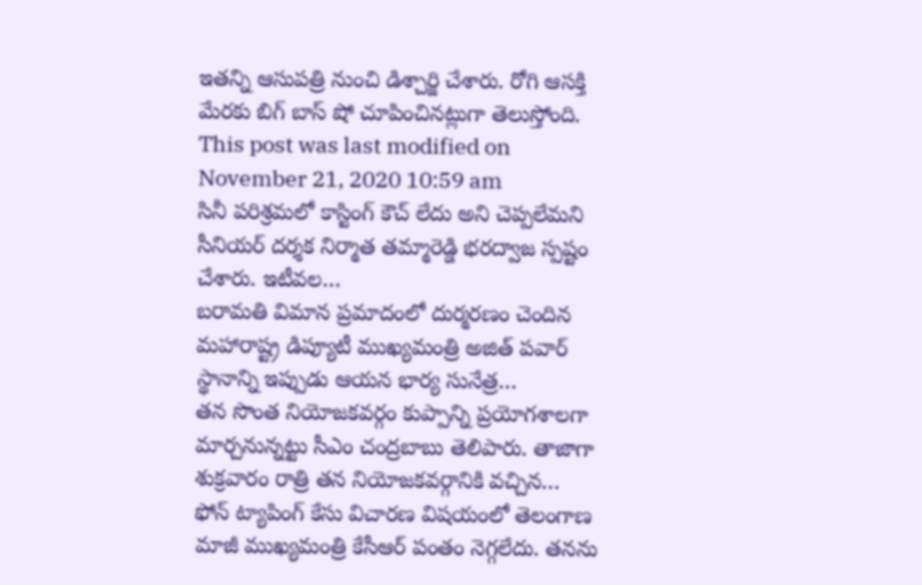ఇతన్ని ఆసుపత్రి నుంచి డిశ్చార్జి చేశారు. రోగి ఆసక్తి మేరకు బిగ్ బాస్ షో చూపించినట్లుగా తెలుస్తోంది.
This post was last modified on November 21, 2020 10:59 am
సినీ పరిశ్రమలో కాస్టింగ్ కౌచ్ లేదు అని చెప్పలేమని సీనియర్ దర్శక నిర్మాత తమ్మారెడ్డి భరద్వాజ స్పష్టం చేశారు. ఇటీవల…
బరామతి విమాన ప్రమాదంలో దుర్మరణం చెందిన మహారాష్ట్ర డిప్యూటీ ముఖ్యమంత్రి అజిత్ పవార్ స్థానాన్ని ఇప్పుడు ఆయన భార్య సునేత్ర…
తన సొంత నియోజకవర్గం కుప్పాన్ని ప్రయోగశాలగా మార్చనున్నట్టు సీఎం చంద్రబాబు తెలిపారు. తాజాగా శుక్రవారం రాత్రి తన నియోజకవర్గానికి వచ్చిన…
ఫోన్ ట్యాపింగ్ కేసు విచారణ విషయంలో తెలంగాణ మాజీ ముఖ్యమంత్రి కేసీఆర్ పంతం నెగ్గలేదు. తనను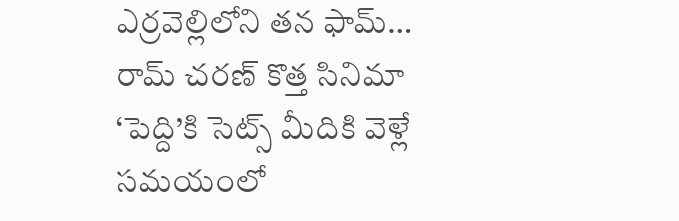ఎర్రవెల్లిలోని తన ఫామ్…
రామ్ చరణ్ కొత్త సినిమా ‘పెద్ది’కి సెట్స్ మీదికి వెళ్లే సమయంలో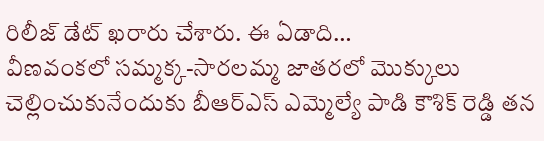రిలీజ్ డేట్ ఖరారు చేశారు. ఈ ఏడాది…
వీణవంకలో సమ్మక్క-సారలమ్మ జాతరలో మొక్కులు చెల్లించుకునేందుకు బీఆర్ఎస్ ఎమ్మెల్యే పాడి కౌశిక్ రెడ్డి తన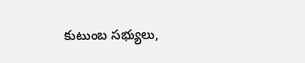కుటుంబ సభ్యులు,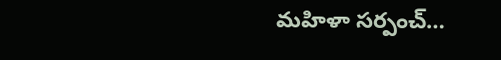మహిళా సర్పంచ్…